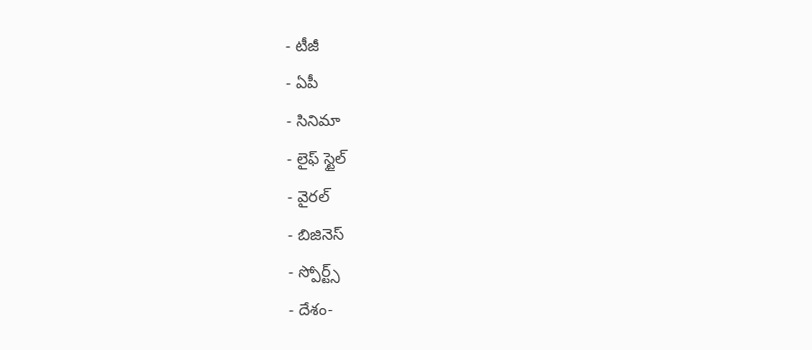- టీజీ
- ఏపీ
- సినిమా
- లైఫ్ స్టైల్
- వైరల్
- బిజినెస్
- స్పోర్ట్స్
- దేశం-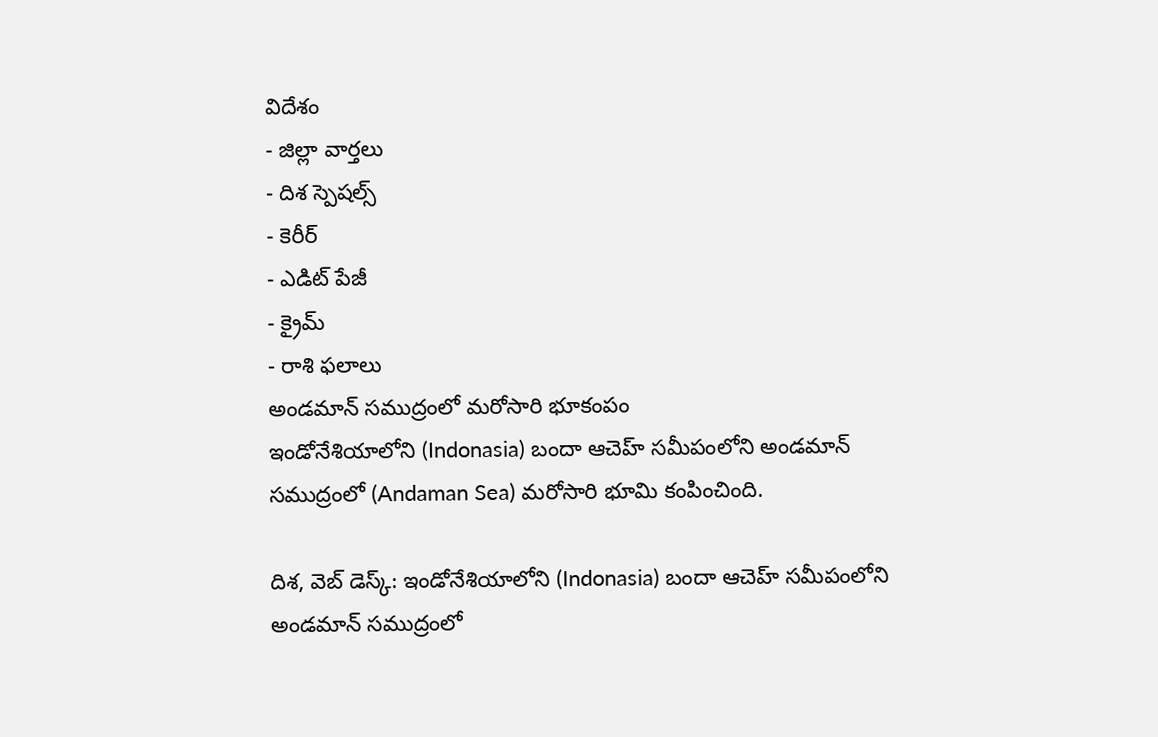విదేశం
- జిల్లా వార్తలు
- దిశ స్పెషల్స్
- కెరీర్
- ఎడిట్ పేజీ
- క్రైమ్
- రాశి ఫలాలు
అండమాన్ సముద్రంలో మరోసారి భూకంపం
ఇండోనేశియాలోని (Indonasia) బందా ఆచెహ్ సమీపంలోని అండమాన్ సముద్రంలో (Andaman Sea) మరోసారి భూమి కంపించింది.

దిశ, వెబ్ డెస్క్: ఇండోనేశియాలోని (Indonasia) బందా ఆచెహ్ సమీపంలోని అండమాన్ సముద్రంలో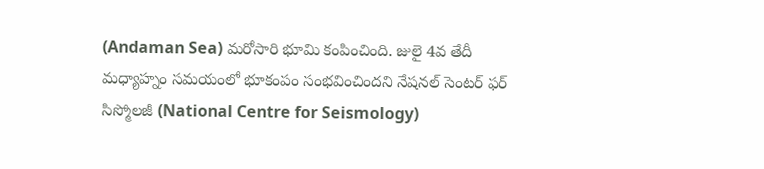(Andaman Sea) మరోసారి భూమి కంపించింది. జులై 4వ తేదీ మధ్యాహ్నం సమయంలో భూకంపం సంభవించిందని నేషనల్ సెంటర్ ఫర్ సిస్మోలజీ (National Centre for Seismology)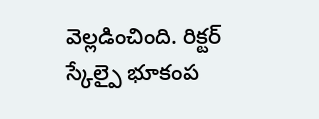వెల్లడించింది. రిక్టర్ స్కేల్పై భూకంప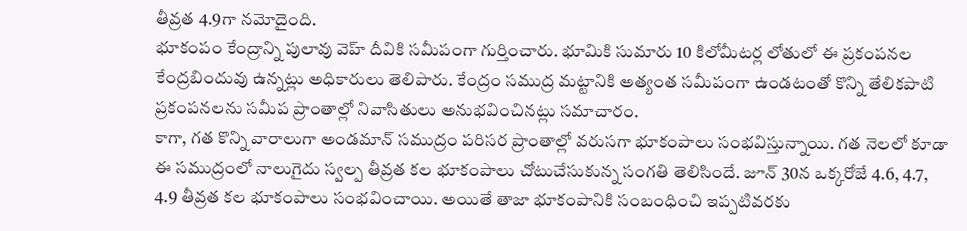తీవ్రత 4.9గా నమోదైంది.
భూకంపం కేంద్రాన్ని పులావు వెహ్ దీవికి సమీపంగా గుర్తించారు. భూమికి సుమారు 10 కిలోమీటర్ల లోతులో ఈ ప్రకంపనల కేంద్రబిందువు ఉన్నట్లు అధికారులు తెలిపారు. కేంద్రం సముద్ర మట్టానికి అత్యంత సమీపంగా ఉండటంతో కొన్ని తేలికపాటి ప్రకంపనలను సమీప ప్రాంతాల్లో నివాసితులు అనుభవించినట్లు సమాచారం.
కాగా, గత కొన్ని వారాలుగా అండమాన్ సముద్రం పరిసర ప్రాంతాల్లో వరుసగా భూకంపాలు సంభవిస్తున్నాయి. గత నెలలో కూడా ఈ సముద్రంలో నాలుగైదు స్వల్ప తీవ్రత కల భూకంపాలు చోటుచేసుకున్న సంగతి తెలిసిందే. జూన్ 30న ఒక్కరోజే 4.6, 4.7, 4.9 తీవ్రత కల భూకంపాలు సంభవించాయి. అయితే తాజా భూకంపానికి సంబంధించి ఇప్పటివరకు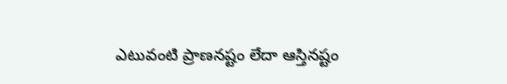ఎటువంటి ప్రాణనష్టం లేదా ఆస్తినష్టం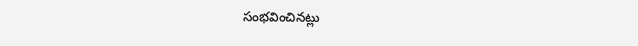సంభవించినట్లు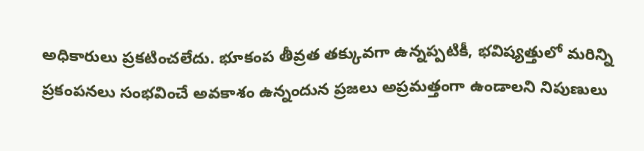అధికారులు ప్రకటించలేదు. భూకంప తీవ్రత తక్కువగా ఉన్నప్పటికీ, భవిష్యత్తులో మరిన్ని ప్రకంపనలు సంభవించే అవకాశం ఉన్నందున ప్రజలు అప్రమత్తంగా ఉండాలని నిపుణులు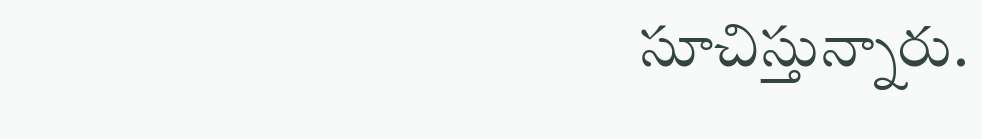సూచిస్తున్నారు.